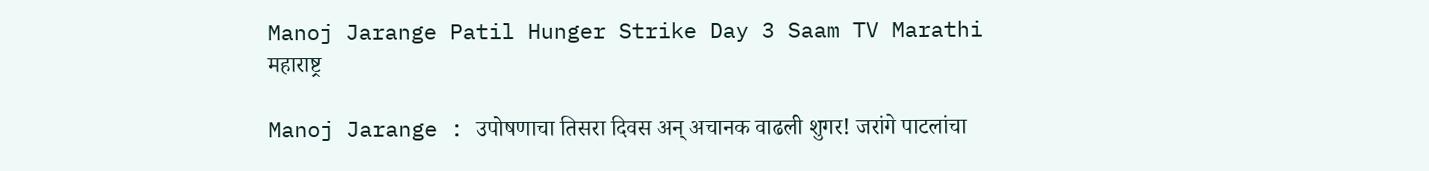Manoj Jarange Patil Hunger Strike Day 3 Saam TV Marathi
महाराष्ट्र

Manoj Jarange : उपोषणाचा तिसरा दिवस अन् अचानक वाढली शुगर! जरांगे पाटलांचा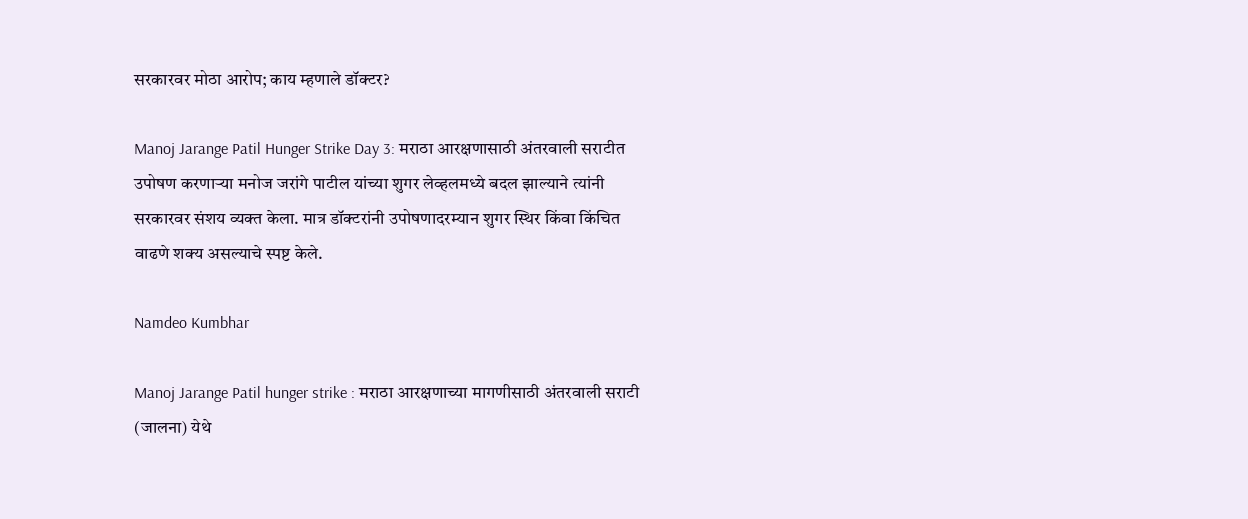सरकारवर मोठा आरोप; काय म्हणाले डॉक्टर?

Manoj Jarange Patil Hunger Strike Day 3: मराठा आरक्षणासाठी अंतरवाली सराटीत उपोषण करणाऱ्या मनोज जरांगे पाटील यांच्या शुगर लेव्हलमध्ये बदल झाल्याने त्यांनी सरकारवर संशय व्यक्त केला. मात्र डॉक्टरांनी उपोषणादरम्यान शुगर स्थिर किंवा किंचित वाढणे शक्य असल्याचे स्पष्ट केले.

Namdeo Kumbhar

Manoj Jarange Patil hunger strike : मराठा आरक्षणाच्या मागणीसाठी अंतरवाली सराटी (जालना) येथे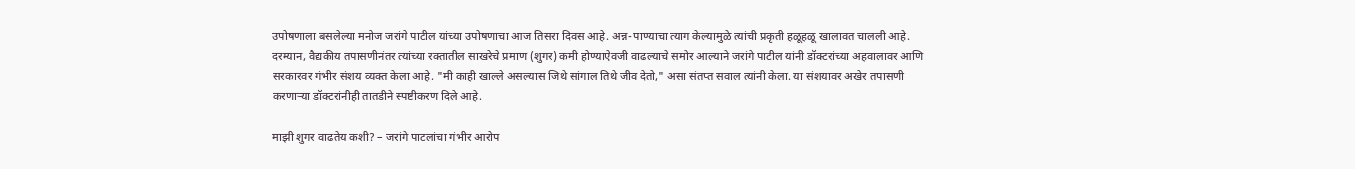उपोषणाला बसलेल्या मनोज जरांगे पाटील यांच्या उपोषणाचा आज तिसरा दिवस आहे. अन्न-पाण्याचा त्याग केल्यामुळे त्यांची प्रकृती हळूहळू खालावत चालली आहे. दरम्यान, वैद्यकीय तपासणीनंतर त्यांच्या रक्तातील साखरेचे प्रमाण (शुगर) कमी होण्याऐवजी वाढल्याचे समोर आल्याने जरांगे पाटील यांनी डॉक्टरांच्या अहवालावर आणि सरकारवर गंभीर संशय व्यक्त केला आहे. "मी काही खाल्ले असल्यास जिथे सांगाल तिथे जीव देतो," असा संतप्त सवाल त्यांनी केला. या संशयावर अखेर तपासणी करणाऱ्या डॉक्टरांनीही तातडीने स्पष्टीकरण दिले आहे.

माझी शुगर वाढतेय कशी? – जरांगे पाटलांचा गंभीर आरोप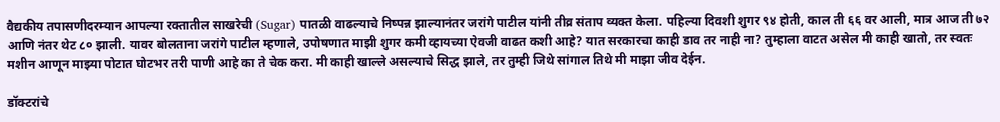वैद्यकीय तपासणीदरम्यान आपल्या रक्तातील साखरेची (Sugar) पातळी वाढल्याचे निष्पन्न झाल्यानंतर जरांगे पाटील यांनी तीव्र संताप व्यक्त केला. पहिल्या दिवशी शुगर ९४ होती, काल ती ६६ वर आली, मात्र आज ती ७२ आणि नंतर थेट ८० झाली. यावर बोलताना जरांगे पाटील म्हणाले, उपोषणात माझी शुगर कमी व्हायच्या ऐवजी वाढत कशी आहे? यात सरकारचा काही डाव तर नाही ना? तुम्हाला वाटत असेल मी काही खातो, तर स्वतः मशीन आणून माझ्या पोटात घोटभर तरी पाणी आहे का ते चेक करा. मी काही खाल्ले असल्याचे सिद्ध झाले, तर तुम्ही जिथे सांगाल तिथे मी माझा जीव देईन.

डॉक्टरांचे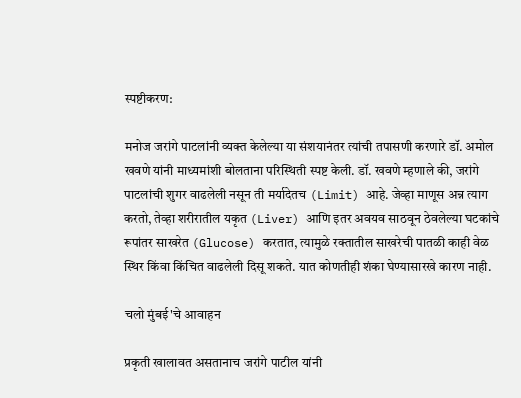स्पष्टीकरण:

मनोज जरांगे पाटलांनी व्यक्त केलेल्या या संशयानंतर त्यांची तपासणी करणारे डॉ. अमोल खवणे यांनी माध्यमांशी बोलताना परिस्थिती स्पष्ट केली. डॉ. खवणे म्हणाले की, जरांगे पाटलांची शुगर वाढलेली नसून ती मर्यादेतच (Limit) आहे. जेव्हा माणूस अन्न त्याग करतो, तेव्हा शरीरातील यकृत (Liver) आणि इतर अवयव साठवून ठेवलेल्या घटकांचे रूपांतर साखरेत (Glucose) करतात, त्यामुळे रक्तातील साखरेची पातळी काही वेळ स्थिर किंवा किंचित वाढलेली दिसू शकते. यात कोणतीही शंका घेण्यासारखे कारण नाही.

चलो मुंबई'चे आवाहन

प्रकृती खालावत असतानाच जरांगे पाटील यांनी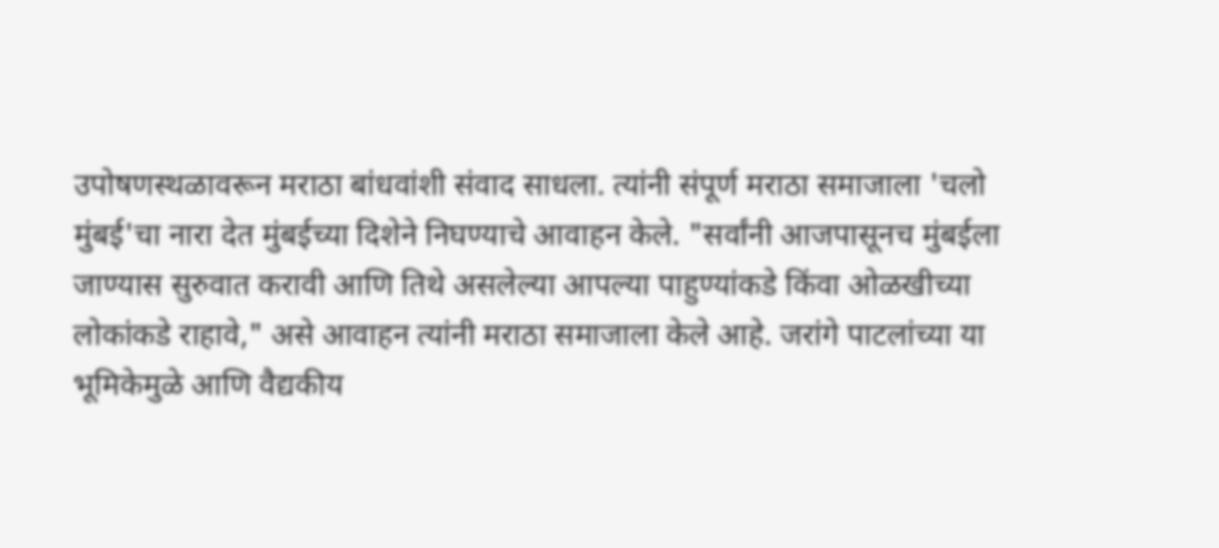उपोषणस्थळावरून मराठा बांधवांशी संवाद साधला. त्यांनी संपूर्ण मराठा समाजाला 'चलो मुंबई'चा नारा देत मुंबईच्या दिशेने निघण्याचे आवाहन केले. "सर्वांनी आजपासूनच मुंबईला जाण्यास सुरुवात करावी आणि तिथे असलेल्या आपल्या पाहुण्यांकडे किंवा ओळखीच्या लोकांकडे राहावे," असे आवाहन त्यांनी मराठा समाजाला केले आहे. जरांगे पाटलांच्या या भूमिकेमुळे आणि वैद्यकीय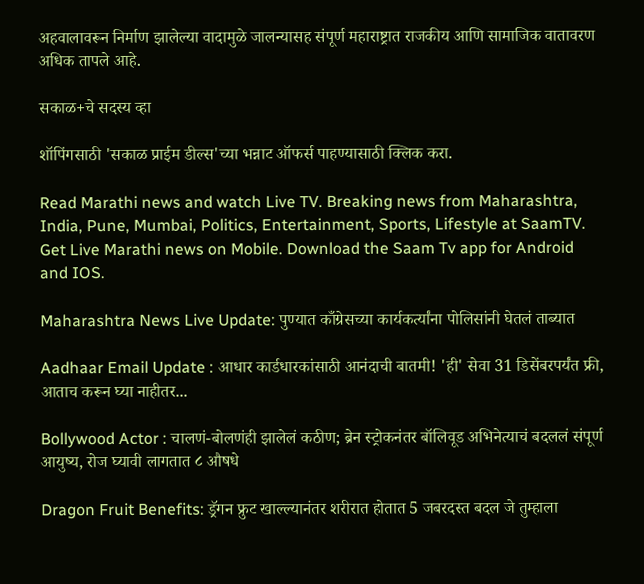अहवालावरून निर्माण झालेल्या वादामुळे जालन्यासह संपूर्ण महाराष्ट्रात राजकीय आणि सामाजिक वातावरण अधिक तापले आहे.

सकाळ+चे सदस्य व्हा

शॉपिंगसाठी 'सकाळ प्राईम डील्स'च्या भन्नाट ऑफर्स पाहण्यासाठी क्लिक करा.

Read Marathi news and watch Live TV. Breaking news from Maharashtra, India, Pune, Mumbai, Politics, Entertainment, Sports, Lifestyle at SaamTV. Get Live Marathi news on Mobile. Download the Saam Tv app for Android and IOS.

Maharashtra News Live Update: पुण्यात काँग्रेसच्या कार्यकर्त्यांना पोलिसांनी घेतलं ताब्यात

Aadhaar Email Update : आधार कार्डधारकांसाठी आनंदाची बातमी! 'ही' सेवा 31 डिसेंबरपर्यंत फ्री, आताच करून घ्या नाहीतर...

Bollywood Actor : चालणं-बोलणंही झालेलं कठीण; ब्रेन स्ट्रोकनंतर बॉलिवूड अभिनेत्याचं बदललं संपूर्ण आयुष्य, रोज घ्यावी लागतात ८ औषधे

Dragon Fruit Benefits: ड्रॅगन फ्रुट खाल्ल्यानंतर शरीरात होतात 5 जबरदस्त बदल जे तुम्हाला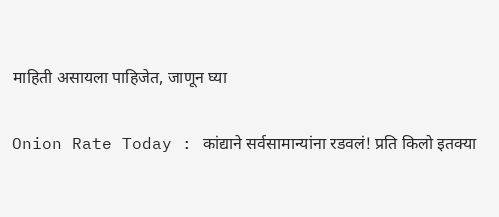माहिती असायला पाहिजेत, जाणून घ्या

Onion Rate Today : कांद्याने सर्वसामान्यांना रडवलं! प्रति किलो इतक्या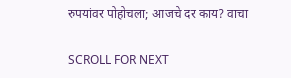रुपयांवर पोहोचला; आजचे दर काय? वाचा

SCROLL FOR NEXT